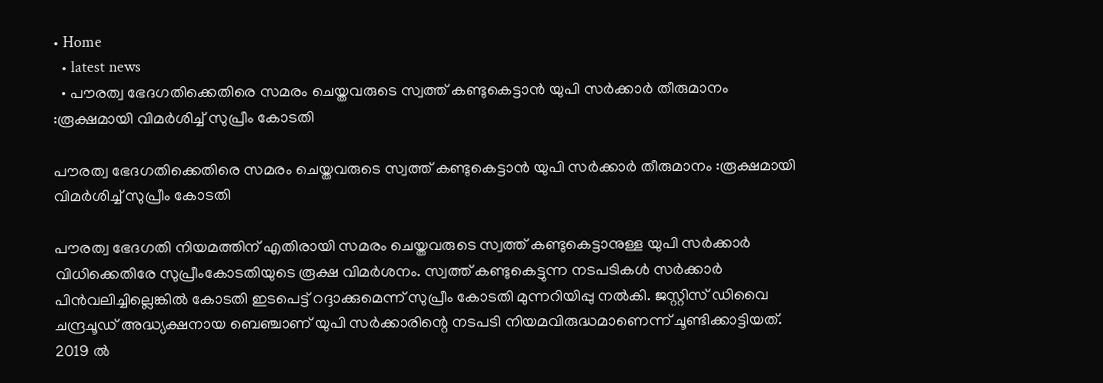• Home
  • latest news
  • പൗരത്വ ഭേദഗതിക്കെതിരെ സമരം ചെയ്തവരുടെ സ്വത്ത്‌ കണ്ടുകെട്ടാൻ യുപി സർക്കാർ തീരുമാനം :രൂക്ഷമായി വിമർശിച്ച് സുപ്രീം കോടതി

പൗരത്വ ഭേദഗതിക്കെതിരെ സമരം ചെയ്തവരുടെ സ്വത്ത്‌ കണ്ടുകെട്ടാൻ യുപി സർക്കാർ തീരുമാനം :രൂക്ഷമായി വിമർശിച്ച് സുപ്രീം കോടതി

പൗരത്വ ഭേദഗതി നിയമത്തിന് എതിരായി സമരം ചെയ്തവരുടെ സ്വത്ത് കണ്ടുകെട്ടാനുള്ള യുപി സര്‍ക്കാര്‍ വിധിക്കെതിരേ സുപ്രീംകോടതിയുടെ രൂക്ഷ വിമര്‍ശനം. സ്വത്ത് കണ്ടുകെട്ടുന്ന നടപടികള്‍ സര്‍ക്കാര്‍ പിന്‍വലിച്ചില്ലെങ്കില്‍ കോടതി ഇടപെട്ട് റദ്ദാക്കുമെന്ന് സുപ്രീം കോടതി മുന്നറിയിപ്പു നല്‍കി. ജസ്റ്റിസ് ഡിവൈ ചന്ദ്രചൂഡ് അദ്ധ്യക്ഷനായ ബെഞ്ചാണ് യുപി സര്‍ക്കാരിന്റെ നടപടി നിയമവിരുദ്ധമാണെന്ന് ചൂണ്ടിക്കാട്ടിയത്.
2019 ല്‍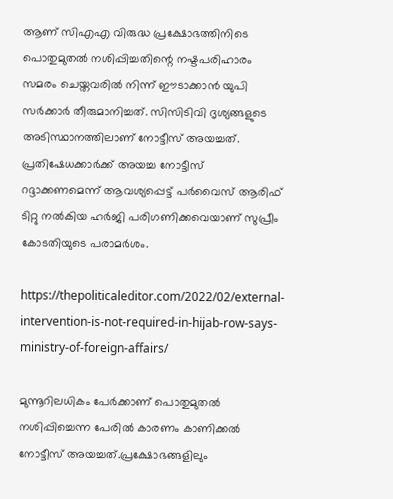ആണ് സിഎഎ വിരുദ്ധ പ്രക്ഷോഭത്തിനിടെ പൊതുമുതല്‍ നശിപ്പിച്ചതിന്റെ നഷ്ടപരിഹാരം സമരം ചെയ്തവരില്‍ നിന്ന് ഈടാക്കാന്‍ യുപി സര്‍ക്കാര്‍ തീരുമാനിച്ചത്. സിസിടിവി ദൃശ്യങ്ങളുടെ അടിസ്ഥാനത്തിലാണ് നോട്ടീസ് അയച്ചത്. പ്രതിഷേധക്കാര്‍ക്ക് അയച്ച നോട്ടീസ് റദ്ദാക്കണമെന്ന് ആവശ്യപ്പെട്ട് പര്‍വൈസ് ആരിഫ് ടിറ്റു നല്‍കിയ ഹര്‍ജി പരിഗണിക്കവെയാണ് സുപ്രീം കോടതിയുടെ പരാമര്‍ശം.

https://thepoliticaleditor.com/2022/02/external-intervention-is-not-required-in-hijab-row-says-ministry-of-foreign-affairs/

മുന്നൂറിലധികം പേര്‍ക്കാണ് പൊതുമുതല്‍ നശിപ്പിച്ചെന്ന പേരില്‍ കാരണം കാണിക്കല്‍ നോട്ടീസ് അയച്ചത്.പ്രക്ഷോഭങ്ങളിലും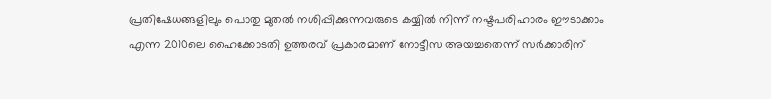പ്രതിഷേധങ്ങളിലും പൊതു മുതല്‍ നശിപ്പിക്കുന്നവരുടെ കയ്യില്‍ നിന്ന് നഷ്ടപരിഹാരം ഈടാക്കാം എന്ന 2010ലെ ഹൈക്കോടതി ഉത്തരവ് പ്രകാരമാണ് നോട്ടീസ അയച്ചതെന്ന് സര്‍ക്കാരിന്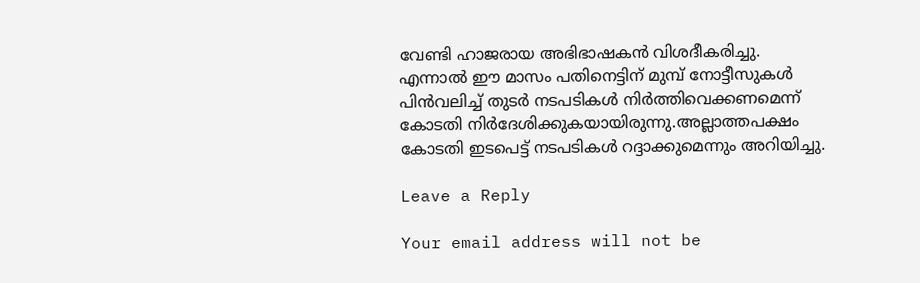വേണ്ടി ഹാജരായ അഭിഭാഷകന്‍ വിശദീകരിച്ചു.
എന്നാല്‍ ഈ മാസം പതിനെട്ടിന് മുമ്പ് നോട്ടീസുകള്‍ പിന്‍വലിച്ച് തുടര്‍ നടപടികള്‍ നിര്‍ത്തിവെക്കണമെന്ന് കോടതി നിര്‍ദേശിക്കുകയായിരുന്നു.അല്ലാത്തപക്ഷം കോടതി ഇടപെട്ട് നടപടികള്‍ റദ്ദാക്കുമെന്നും അറിയിച്ചു.

Leave a Reply

Your email address will not be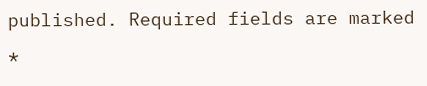published. Required fields are marked *